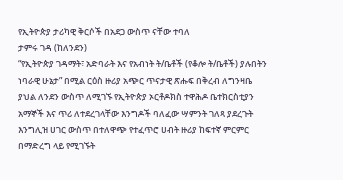የኢትዮጵያ ታሪካዊ ቅርሶች በአደጋ ውስጥ ናቸው ተባለ
ታምሩ ገዳ (ከለንደን)
“የኢትዮጵያ ገዳማት፣ አድባራት እና የአብነት ት/ቤቶች (የቆሎ ት/ቤቶች) ያሉበትን ነባራዊ ሁኔታ” በሚል ርዕስ ዙሪያ አጭር ጥናታዊ ጽሑፍ በቅረብ ለግንዛቤ ያህል ለንደን ውስጥ ለሚገኙ የኢትዮጵያ ኦርቶዶክስ ተዋሕዶ ቤተክርስቲያን አማኞች እና ጥሪ ለተደረገላቸው እንግዶች ባለፈው ሣምንት ገለጻ ያደረጉት እንግሊዝ ሀገር ውስጥ በተለዋጭ የተፈጥሮ ሀብት ዙሪያ ከፍተኛ ምርምር በማድረግ ላይ የሚገኙት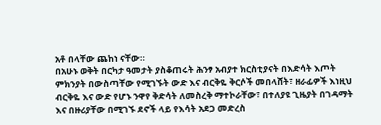አቶ በላቸው ጨከነ ናቸው።
በአሁኑ ወቅት በርካታ ዓመታት ያስቆጠሩት ሕንፃ አብያተ ክርስቲያናት በእድሳት እጦት ምክንያት በውስጣቸው የሚገኙት ውድ እና ብርቅዬ ቅርሶች መበላሸት፣ ዘራፊዎች እነዚህ ብርቅዬ እና ውድ የሆኑ ንዋየ ቅድሳት ለመስረቅ ማተኮራቸው፣ በተለያዩ ጊዜያት በገዳማት እና በዙሪያቸው በሚገኙ ደኖች ላይ የእሳት አደጋ መድረስ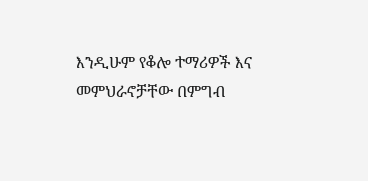እንዲሁም የቆሎ ተማሪዎች እና መምህራኖቻቸው በምግብ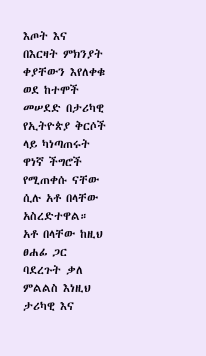እጦት እና በእርዛት ምክንያት ቀያቸውን እየለቀቁ ወደ ከተሞች መሠደድ በታሪካዊ የኢትዮጵያ ቅርሶች ላይ ካነጣጠሩት ዋነኛ ችግሮች የሚጠቀሱ ናቸው ሲሉ አቶ በላቸው አስረድተዋል።
አቶ በላቸው ከዚህ ፀሐፊ ጋር ባደረጉት ቃለ ምልልስ እነዚህ ታሪካዊ እና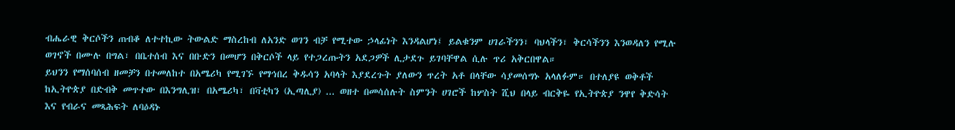ብሔራዊ ቅርሶችን ጠብቆ ለተተኪው ትውልድ ማስረከብ ለአንድ ወገን ብቻ የሚተው ኃላፊነት እንዳልሆነ፤ ይልቁንም ሀገራችንን፣ ባህላችን፣ ቅርሳችንን እንወዳለን የሚሉ ወገኖች በሙሉ በግል፣ በቤተሰብ እና በቡድን በመሆን በቅርሶች ላይ የተጋረጡትን አደጋዎች ሊታደጉ ይገባቸዋል ሲሉ ጥሪ አቅርበዋል።
ይህንን የማሰባሰብ ዘመቻን በተመለከተ በአሜሪካ የሚገኙ የማኅበረ ቅዱሳን አባላት እያደረጉት ያለውን ጥረት አቶ በላቸው ሳያመሰግኑ አላለፉም። በተለያዩ ወቅቶች ከኢትዮጵያ በድብቅ መጥተው በእንግሊዝ፣ በአሜሪካ፣ በቫቲካን (ኢጣሊያ) ... ወዘተ በመሳሰሉት ስምንት ሀገሮች ከሦስት ሺህ በላይ ብርቅዬ የኢትዮጵያ ንዋየ ቅድሳት እና የብራና መጻሕፍት ለባዕዳኑ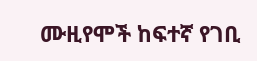ሙዚየሞች ከፍተኛ የገቢ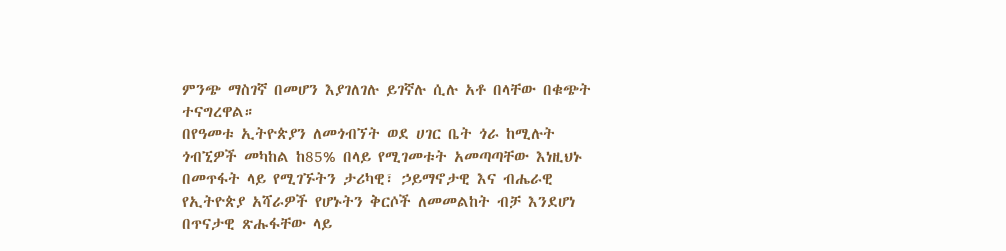ምንጭ ማስገኛ በመሆን እያገለገሉ ይገኛሉ ሲሉ አቶ በላቸው በቁጭት ተናግረዋል።
በየዓመቱ ኢትዮጵያን ለመጎብኘት ወደ ሀገር ቤት ጎራ ከሚሉት ጎብኚዎች መካከል ከ85% በላይ የሚገመቱት አመጣጣቸው እነዚህኑ በመጥፋት ላይ የሚገኙትን ታሪካዊ፣ ኃይማኖታዊ እና ብሔራዊ የኢትዮጵያ አሻራዎች የሆኑትን ቅርሶች ለመመልከት ብቻ እንደሆነ በጥናታዊ ጽሑፋቸው ላይ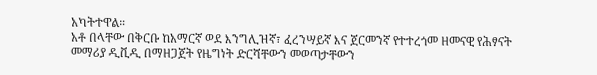አካትተዋል።
አቶ በላቸው በቅርቡ ከአማርኛ ወደ እንግሊዝኛ፣ ፈረንሣይኛ እና ጀርመንኛ የተተረጎመ ዘመናዊ የሕፃናት መማሪያ ዲቪዲ በማዘጋጀት የዜግነት ድርሻቸውን መወጣታቸውን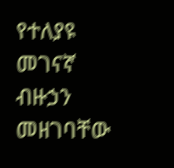የተለያዩ መገናኛ ብዙኃን መዘገባቸው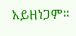አይዘነጋም።